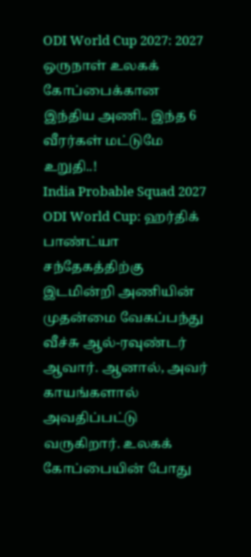ODI World Cup 2027: 2027 ஒருநாள் உலகக் கோப்பைக்கான இந்திய அணி.. இந்த 6 வீரர்கள் மட்டுமே உறுதி..!
India Probable Squad 2027 ODI World Cup: ஹர்திக் பாண்ட்யா சந்தேகத்திற்கு இடமின்றி அணியின் முதன்மை வேகப்பந்து வீச்சு ஆல்-ரவுண்டர் ஆவார். ஆனால், அவர் காயங்களால் அவதிப்பட்டு வருகிறார். உலகக் கோப்பையின் போது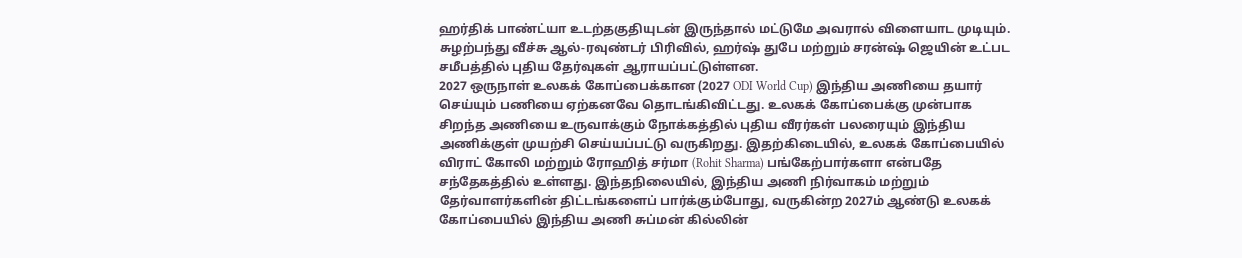ஹர்திக் பாண்ட்யா உடற்தகுதியுடன் இருந்தால் மட்டுமே அவரால் விளையாட முடியும். சுழற்பந்து வீச்சு ஆல்-ரவுண்டர் பிரிவில், ஹர்ஷ் துபே மற்றும் சரன்ஷ் ஜெயின் உட்பட சமீபத்தில் புதிய தேர்வுகள் ஆராயப்பட்டுள்ளன.
2027 ஒருநாள் உலகக் கோப்பைக்கான (2027 ODI World Cup) இந்திய அணியை தயார் செய்யும் பணியை ஏற்கனவே தொடங்கிவிட்டது. உலகக் கோப்பைக்கு முன்பாக சிறந்த அணியை உருவாக்கும் நோக்கத்தில் புதிய வீரர்கள் பலரையும் இந்திய அணிக்குள் முயற்சி செய்யப்பட்டு வருகிறது. இதற்கிடையில், உலகக் கோப்பையில் விராட் கோலி மற்றும் ரோஹித் சர்மா (Rohit Sharma) பங்கேற்பார்களா என்பதே சந்தேகத்தில் உள்ளது. இந்தநிலையில், இந்திய அணி நிர்வாகம் மற்றும் தேர்வாளர்களின் திட்டங்களைப் பார்க்கும்போது, வருகின்ற 2027ம் ஆண்டு உலகக் கோப்பையில் இந்திய அணி சுப்மன் கில்லின்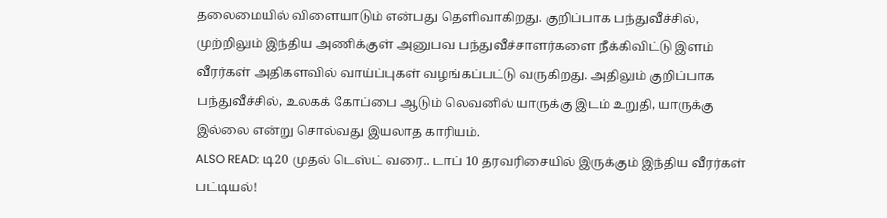தலைமையில் விளையாடும் என்பது தெளிவாகிறது. குறிப்பாக பந்துவீச்சில், முற்றிலும் இந்திய அணிக்குள் அனுபவ பந்துவீச்சாளர்களை நீக்கிவிட்டு இளம் வீரர்கள் அதிகளவில் வாய்ப்புகள் வழங்கப்பட்டு வருகிறது. அதிலும் குறிப்பாக பந்துவீச்சில், உலகக் கோப்பை ஆடும் லெவனில் யாருக்கு இடம் உறுதி, யாருக்கு இல்லை என்று சொல்வது இயலாத காரியம்.
ALSO READ: டி20 முதல் டெஸ்ட் வரை.. டாப் 10 தரவரிசையில் இருக்கும் இந்திய வீரர்கள் பட்டியல்!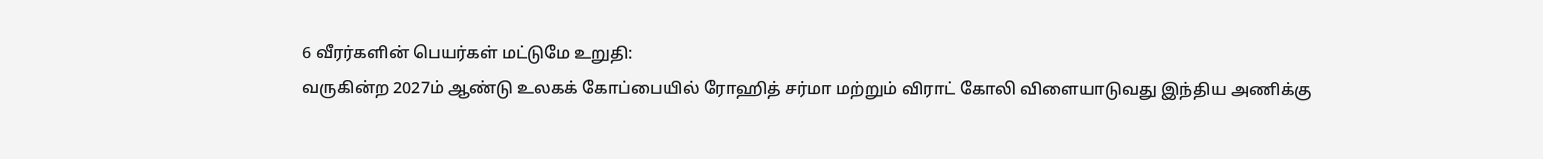6 வீரர்களின் பெயர்கள் மட்டுமே உறுதி:
வருகின்ற 2027ம் ஆண்டு உலகக் கோப்பையில் ரோஹித் சர்மா மற்றும் விராட் கோலி விளையாடுவது இந்திய அணிக்கு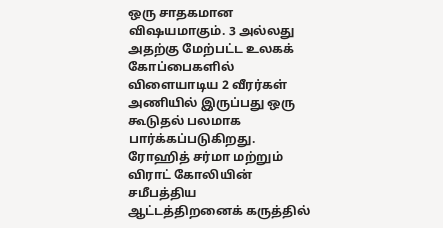ஒரு சாதகமான விஷயமாகும். 3 அல்லது அதற்கு மேற்பட்ட உலகக் கோப்பைகளில் விளையாடிய 2 வீரர்கள் அணியில் இருப்பது ஒரு கூடுதல் பலமாக பார்க்கப்படுகிறது. ரோஹித் சர்மா மற்றும் விராட் கோலியின் சமீபத்திய ஆட்டத்திறனைக் கருத்தில்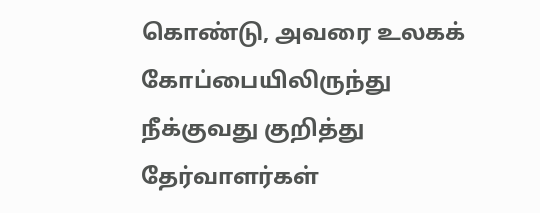கொண்டு, அவரை உலகக் கோப்பையிலிருந்து நீக்குவது குறித்து தேர்வாளர்கள்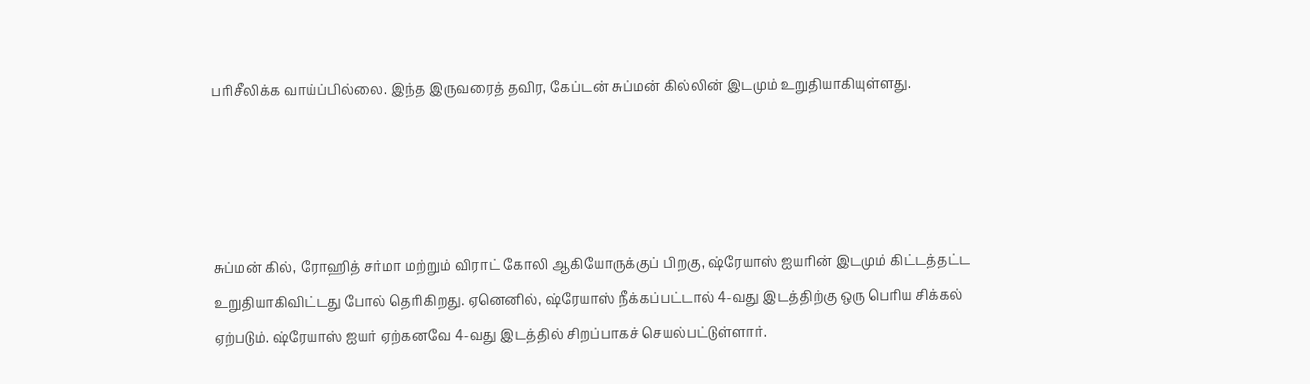பரிசீலிக்க வாய்ப்பில்லை. இந்த இருவரைத் தவிர, கேப்டன் சுப்மன் கில்லின் இடமும் உறுதியாகியுள்ளது.




சுப்மன் கில், ரோஹித் சர்மா மற்றும் விராட் கோலி ஆகியோருக்குப் பிறகு, ஷ்ரேயாஸ் ஐயரின் இடமும் கிட்டத்தட்ட உறுதியாகிவிட்டது போல் தெரிகிறது. ஏனெனில், ஷ்ரேயாஸ் நீக்கப்பட்டால் 4-வது இடத்திற்கு ஒரு பெரிய சிக்கல் ஏற்படும். ஷ்ரேயாஸ் ஐயர் ஏற்கனவே 4-வது இடத்தில் சிறப்பாகச் செயல்பட்டுள்ளார்.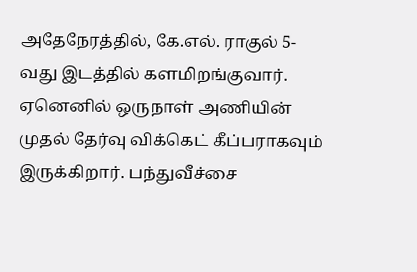அதேநேரத்தில், கே.எல். ராகுல் 5-வது இடத்தில் களமிறங்குவார். ஏனெனில் ஒருநாள் அணியின் முதல் தேர்வு விக்கெட் கீப்பராகவும் இருக்கிறார். பந்துவீச்சை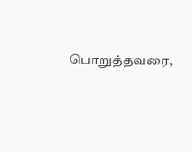பொறுத்தவரை,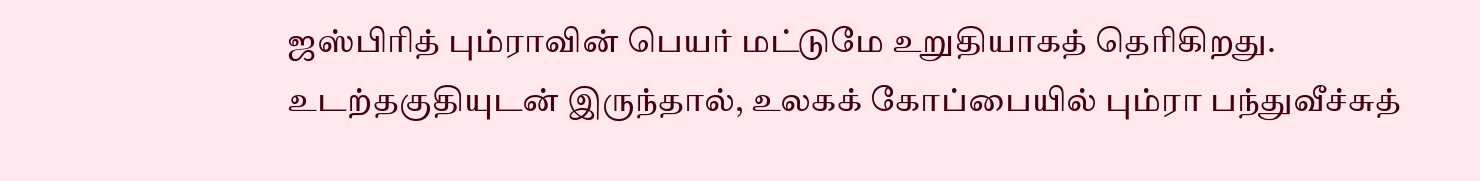ஜஸ்பிரித் பும்ராவின் பெயர் மட்டுமே உறுதியாகத் தெரிகிறது. உடற்தகுதியுடன் இருந்தால், உலகக் கோப்பையில் பும்ரா பந்துவீச்சுத்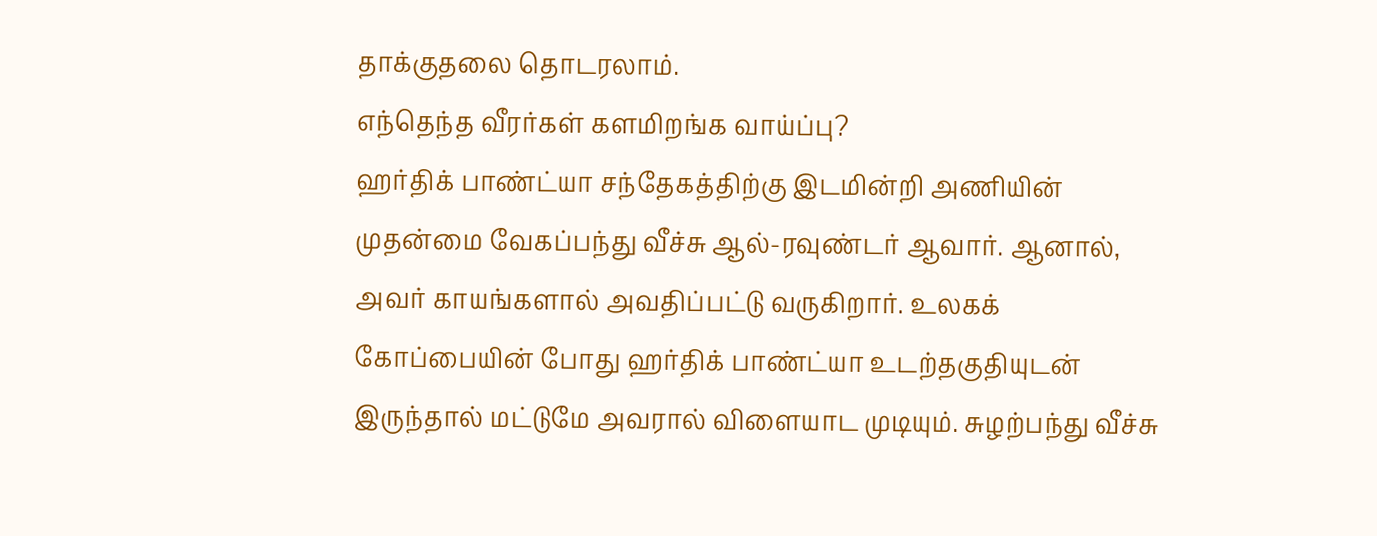தாக்குதலை தொடரலாம்.
எந்தெந்த வீரர்கள் களமிறங்க வாய்ப்பு?
ஹர்திக் பாண்ட்யா சந்தேகத்திற்கு இடமின்றி அணியின் முதன்மை வேகப்பந்து வீச்சு ஆல்-ரவுண்டர் ஆவார். ஆனால், அவர் காயங்களால் அவதிப்பட்டு வருகிறார். உலகக் கோப்பையின் போது ஹர்திக் பாண்ட்யா உடற்தகுதியுடன் இருந்தால் மட்டுமே அவரால் விளையாட முடியும். சுழற்பந்து வீச்சு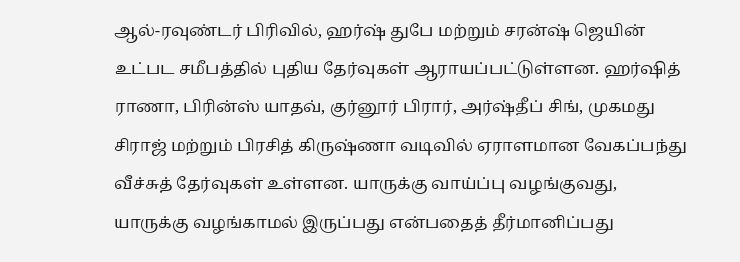ஆல்-ரவுண்டர் பிரிவில், ஹர்ஷ் துபே மற்றும் சரன்ஷ் ஜெயின் உட்பட சமீபத்தில் புதிய தேர்வுகள் ஆராயப்பட்டுள்ளன. ஹர்ஷித் ராணா, பிரின்ஸ் யாதவ், குர்னூர் பிரார், அர்ஷ்தீப் சிங், முகமது சிராஜ் மற்றும் பிரசித் கிருஷ்ணா வடிவில் ஏராளமான வேகப்பந்து வீச்சுத் தேர்வுகள் உள்ளன. யாருக்கு வாய்ப்பு வழங்குவது, யாருக்கு வழங்காமல் இருப்பது என்பதைத் தீர்மானிப்பது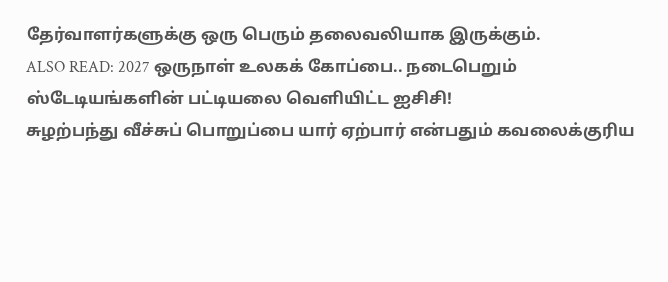தேர்வாளர்களுக்கு ஒரு பெரும் தலைவலியாக இருக்கும்.
ALSO READ: 2027 ஒருநாள் உலகக் கோப்பை.. நடைபெறும் ஸ்டேடியங்களின் பட்டியலை வெளியிட்ட ஐசிசி!
சுழற்பந்து வீச்சுப் பொறுப்பை யார் ஏற்பார் என்பதும் கவலைக்குரிய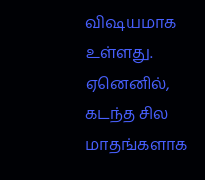விஷயமாக உள்ளது. ஏனெனில், கடந்த சில மாதங்களாக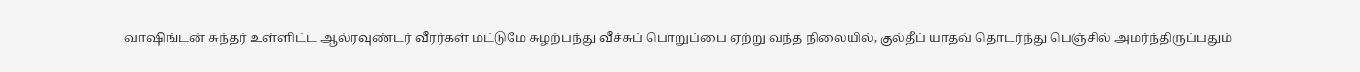வாஷிங்டன் சுந்தர் உள்ளிட்ட ஆல்ரவுண்டர் வீரர்கள் மட்டுமே சுழற்பந்து வீச்சுப் பொறுப்பை ஏற்று வந்த நிலையில், குல்தீப் யாதவ் தொடர்ந்து பெஞ்சில் அமர்ந்திருப்பதும்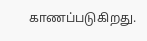காணப்படுகிறது.